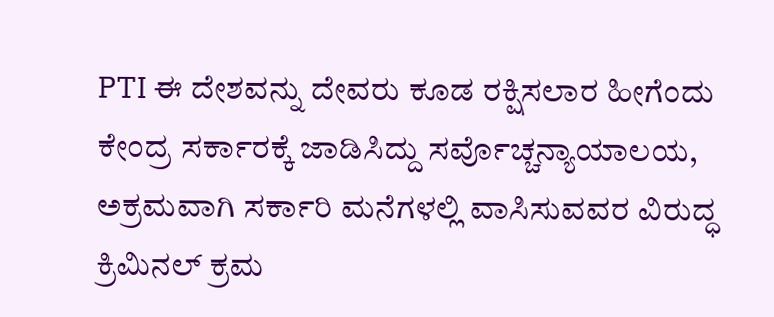PTI ಈ ದೇಶವನ್ನು ದೇವರು ಕೂಡ ರಕ್ಷಿಸಲಾರ ಹೀಗೆಂದು ಕೇಂದ್ರ ಸರ್ಕಾರಕ್ಕೆ ಜಾಡಿಸಿದ್ದು ಸರ್ವೊಚ್ಚನ್ಯಾಯಾಲಯ, ಅಕ್ರಮವಾಗಿ ಸರ್ಕಾರಿ ಮನೆಗಳಲ್ಲಿ ವಾಸಿಸುವವರ ವಿರುದ್ಧ ಕ್ರಿಮಿನಲ್ ಕ್ರಮ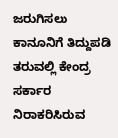ಜರುಗಿಸಲು ಕಾನೂನಿಗೆ ತಿದ್ದುಪಡಿ ತರುವಲ್ಲಿ ಕೇಂದ್ರ ಸರ್ಕಾರ ನಿರಾಕರಿಸಿರುವ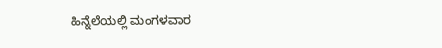ಹಿನ್ನೆಲೆಯಲ್ಲಿ ಮಂಗಳವಾರ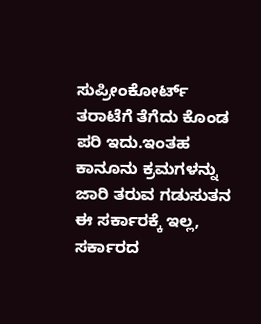ಸುಪ್ರೀಂಕೋರ್ಟ್ ತರಾಟೆಗೆ ತೆಗೆದು ಕೊಂಡ ಪರಿ ಇದು.ಇಂತಹ ಕಾನೂನು ಕ್ರಮಗಳನ್ನು ಜಾರಿ ತರುವ ಗಡುಸುತನ ಈ ಸರ್ಕಾರಕ್ಕೆ ಇಲ್ಲ, ಸರ್ಕಾರದ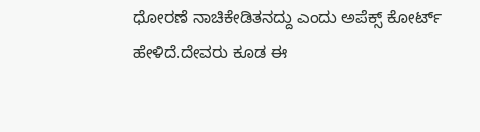ಧೋರಣೆ ನಾಚಿಕೇಡಿತನದ್ದು ಎಂದು ಅಪೆಕ್ಸ್ ಕೋರ್ಟ್ ಹೇಳಿದೆ.ದೇವರು ಕೂಡ ಈ